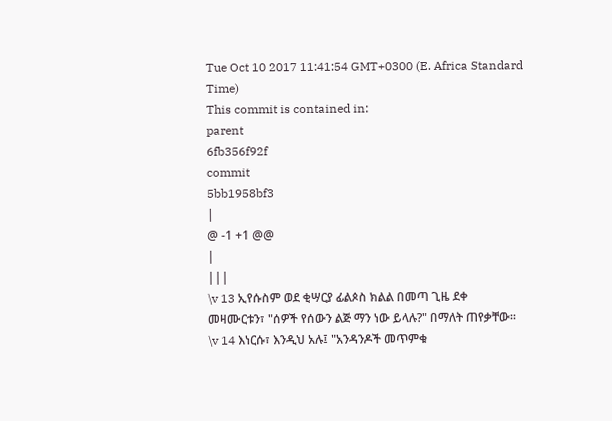Tue Oct 10 2017 11:41:54 GMT+0300 (E. Africa Standard Time)
This commit is contained in:
parent
6fb356f92f
commit
5bb1958bf3
|
@ -1 +1 @@
|
|||
\v 13 ኢየሱስም ወደ ቂሣርያ ፊልጶስ ክልል በመጣ ጊዜ ደቀ መዛሙርቱን፣ "ሰዎች የሰውን ልጅ ማን ነው ይላሉ?" በማለት ጠየቃቸው፡፡ \v 14 እነርሱ፣ እንዲህ አሉ፤ "አንዳንዶች መጥምቁ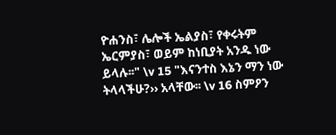ዮሐንስ፣ ሌሎች ኤልያስ፣ የቀሩትም ኤርምያስ፣ ወይም ከነቢያት አንዱ ነው ይላሉ፡፡" \v 15 "እናንተስ እኔን ማን ነው ትላላችሁ?›› አላቸው፡፡ \v 16 ስምዖን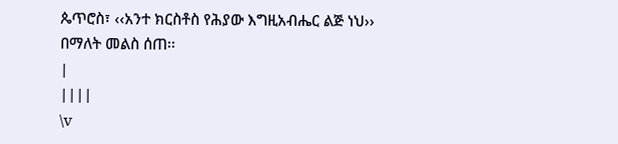ጴጥሮስ፣ ‹‹አንተ ክርስቶስ የሕያው እግዚአብሔር ልጅ ነህ›› በማለት መልስ ሰጠ፡፡
|
||||
\v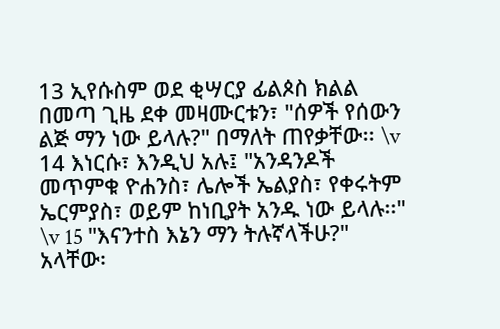13 ኢየሱስም ወደ ቂሣርያ ፊልጶስ ክልል በመጣ ጊዜ ደቀ መዛሙርቱን፣ "ሰዎች የሰውን ልጅ ማን ነው ይላሉ?" በማለት ጠየቃቸው፡፡ \v 14 እነርሱ፣ እንዲህ አሉ፤ "አንዳንዶች መጥምቁ ዮሐንስ፣ ሌሎች ኤልያስ፣ የቀሩትም ኤርምያስ፣ ወይም ከነቢያት አንዱ ነው ይላሉ፡፡" \v 15 "እናንተስ እኔን ማን ትሉኛላችሁ?" አላቸው፡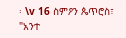፡ \v 16 ስምዖን ጴጥሮስ፣ "አንተ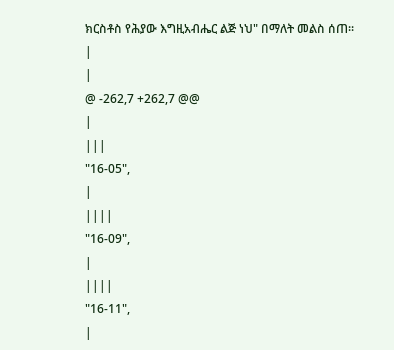ክርስቶስ የሕያው እግዚአብሔር ልጅ ነህ" በማለት መልስ ሰጠ፡፡
|
|
@ -262,7 +262,7 @@
|
|||
"16-05",
|
||||
"16-09",
|
||||
"16-11",
|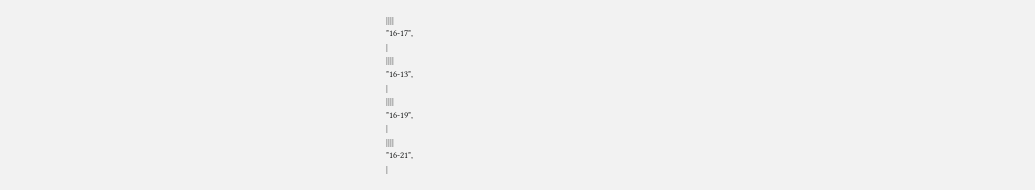||||
"16-17",
|
||||
"16-13",
|
||||
"16-19",
|
||||
"16-21",
|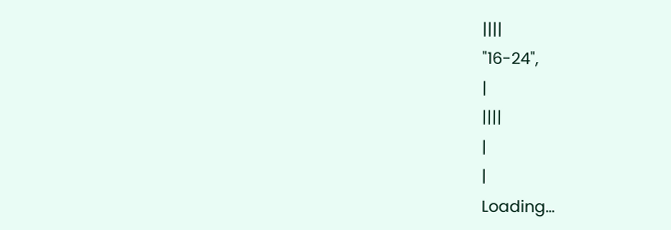||||
"16-24",
|
||||
|
|
Loading…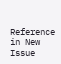Reference in New Issue